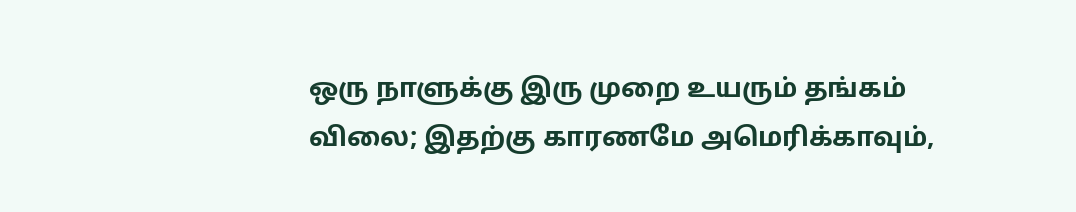ஒரு நாளுக்கு இரு முறை உயரும் தங்கம் விலை; இதற்கு காரணமே அமெரிக்காவும்,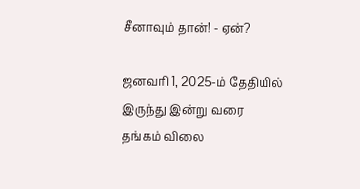சீனாவும் தான்! - ஏன்?

ஜனவரி 1, 2025-ம் தேதியில் இருந்து இன்று வரை தங்கம் விலை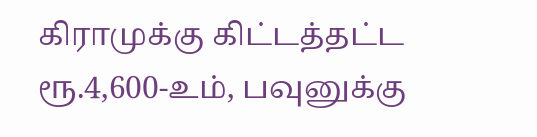கிராமுக்கு கிட்டத்தட்ட ரூ.4,600-உம், பவுனுக்கு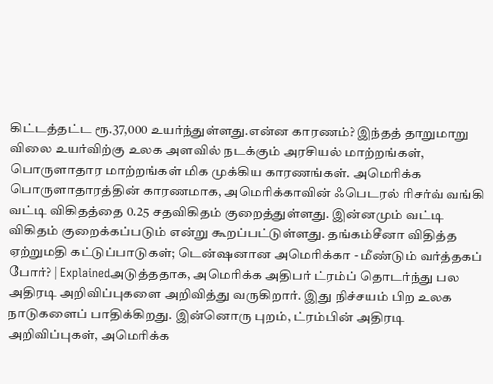கிட்டத்தட்ட ரூ.37,000 உயர்ந்துள்ளது.என்ன காரணம்? இந்தத் தாறுமாறு விலை உயர்விற்கு உலக அளவில் நடக்கும் அரசியல் மாற்றங்கள், பொருளாதார மாற்றங்கள் மிக முக்கிய காரணங்கள். அமெரிக்க பொருளாதாரத்தின் காரணமாக, அமெரிக்காவின் ஃபெடரல் ரிசர்வ் வங்கி வட்டி விகிதத்தை 0.25 சதவிகிதம் குறைத்துள்ளது. இன்னமும் வட்டி விகிதம் குறைக்கப்படும் என்று கூறப்பட்டுள்ளது. தங்கம்சீனா விதித்த ஏற்றுமதி கட்டுப்பாடுகள்; டென்ஷனான அமெரிக்கா - மீண்டும் வர்த்தகப் போர்? | Explainedஅடுத்ததாக, அமெரிக்க அதிபர் ட்ரம்ப் தொடர்ந்து பல அதிரடி அறிவிப்புகளை அறிவித்து வருகிறார். இது நிச்சயம் பிற உலக நாடுகளைப் பாதிக்கிறது. இன்னொரு புறம், ட்ரம்பின் அதிரடி அறிவிப்புகள், அமெரிக்க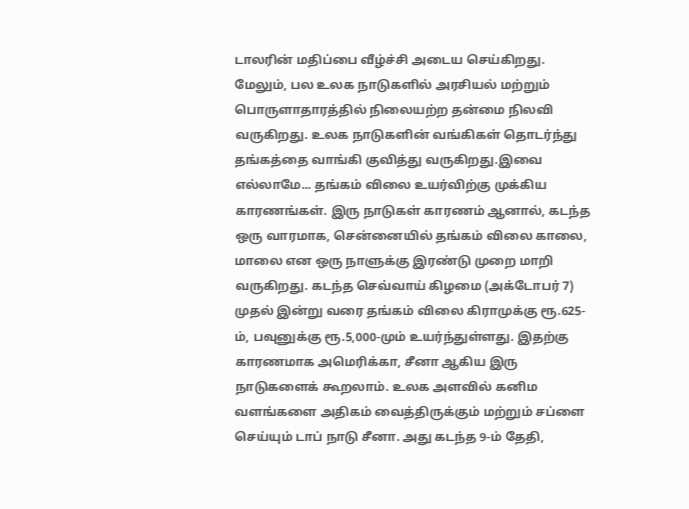டாலரின் மதிப்பை வீழ்ச்சி அடைய செய்கிறது. மேலும், பல உலக நாடுகளில் அரசியல் மற்றும் பொருளாதாரத்தில் நிலையற்ற தன்மை நிலவி வருகிறது. உலக நாடுகளின் வங்கிகள் தொடர்ந்து தங்கத்தை வாங்கி குவித்து வருகிறது.இவை எல்லாமே... தங்கம் விலை உயர்விற்கு முக்கிய காரணங்கள். இரு நாடுகள் காரணம் ஆனால், கடந்த ஒரு வாரமாக, சென்னையில் தங்கம் விலை காலை, மாலை என ஒரு நாளுக்கு இரண்டு முறை மாறி வருகிறது. கடந்த செவ்வாய் கிழமை (அக்டோபர் 7) முதல் இன்று வரை தங்கம் விலை கிராமுக்கு ரூ.625-ம், பவுனுக்கு ரூ.5,000-மும் உயர்ந்துள்ளது. இதற்கு காரணமாக அமெரிக்கா, சீனா ஆகிய இரு நாடுகளைக் கூறலாம். உலக அளவில் கனிம வளங்களை அதிகம் வைத்திருக்கும் மற்றும் சப்ளை செய்யும் டாப் நாடு சீனா. அது கடந்த 9-ம் தேதி,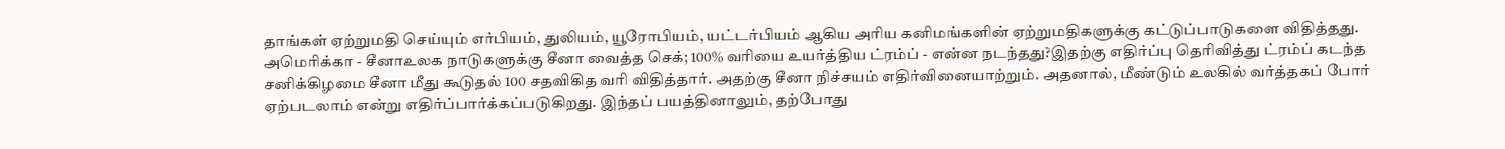தாங்கள் ஏற்றுமதி செய்யும் எர்பியம், துலியம், யூரோபியம், யட்டர்பியம் ஆகிய அரிய கனிமங்களின் ஏற்றுமதிகளுக்கு கட்டுப்பாடுகளை விதித்தது. அமெரிக்கா - சீனாஉலக நாடுகளுக்கு சீனா வைத்த செக்; 100% வரியை உயர்த்திய ட்ரம்ப் - என்ன நடந்தது?இதற்கு எதிர்ப்பு தெரிவித்து ட்ரம்ப் கடந்த சனிக்கிழமை சீனா மீது கூடுதல் 100 சதவிகித வரி விதித்தார். அதற்கு சீனா நிச்சயம் எதிர்வினையாற்றும். அதனால், மீண்டும் உலகில் வர்த்தகப் போர் ஏற்படலாம் என்று எதிர்ப்பார்க்கப்படுகிறது. இந்தப் பயத்தினாலும், தற்போது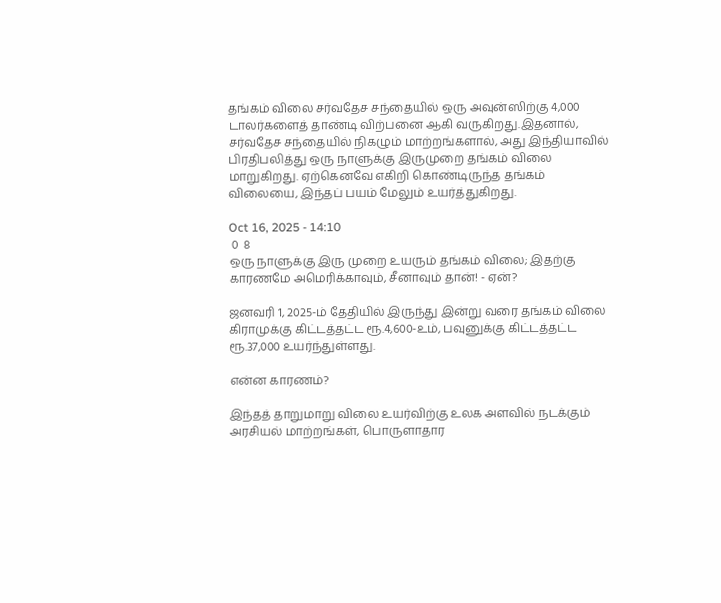தங்கம் விலை சர்வதேச சந்தையில் ஒரு அவுன்ஸிற்கு 4,000 டாலர்களைத் தாண்டி விற்பனை ஆகி வருகிறது.இதனால், சர்வதேச சந்தையில் நிகழும் மாற்றங்களால், அது இந்தியாவில் பிரதிபலித்து ஒரு நாளுக்கு இருமுறை தங்கம் விலை மாறுகிறது. ஏற்கெனவே எகிறி கொண்டிருந்த தங்கம் விலையை, இந்தப் பயம் மேலும் உயர்த்துகிறது.

Oct 16, 2025 - 14:10
 0  8
ஒரு நாளுக்கு இரு முறை உயரும் தங்கம் விலை; இதற்கு காரணமே அமெரிக்காவும், சீனாவும் தான்! - ஏன்?

ஜனவரி 1, 2025-ம் தேதியில் இருந்து இன்று வரை தங்கம் விலை கிராமுக்கு கிட்டத்தட்ட ரூ.4,600-உம், பவுனுக்கு கிட்டத்தட்ட ரூ.37,000 உயர்ந்துள்ளது.

என்ன காரணம்?

இந்தத் தாறுமாறு விலை உயர்விற்கு உலக அளவில் நடக்கும் அரசியல் மாற்றங்கள், பொருளாதார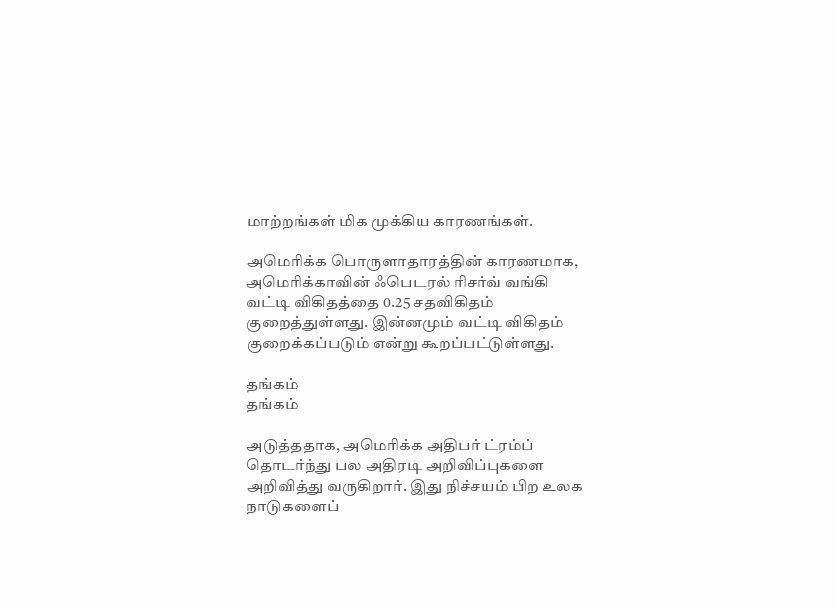மாற்றங்கள் மிக முக்கிய காரணங்கள்.

அமெரிக்க பொருளாதாரத்தின் காரணமாக, அமெரிக்காவின் ஃபெடரல் ரிசர்வ் வங்கி வட்டி விகிதத்தை 0.25 சதவிகிதம் குறைத்துள்ளது. இன்னமும் வட்டி விகிதம் குறைக்கப்படும் என்று கூறப்பட்டுள்ளது.

தங்கம்
தங்கம்

அடுத்ததாக, அமெரிக்க அதிபர் ட்ரம்ப் தொடர்ந்து பல அதிரடி அறிவிப்புகளை அறிவித்து வருகிறார். இது நிச்சயம் பிற உலக நாடுகளைப்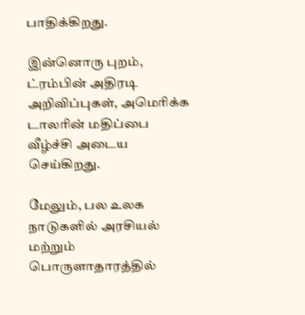பாதிக்கிறது.

இன்னொரு புறம், ட்ரம்பின் அதிரடி அறிவிப்புகள், அமெரிக்க டாலரின் மதிப்பை வீழ்ச்சி அடைய செய்கிறது.

மேலும், பல உலக நாடுகளில் அரசியல் மற்றும் பொருளாதாரத்தில்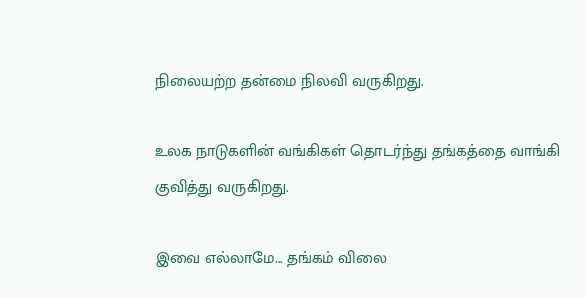நிலையற்ற தன்மை நிலவி வருகிறது.

உலக நாடுகளின் வங்கிகள் தொடர்ந்து தங்கத்தை வாங்கி குவித்து வருகிறது.

இவை எல்லாமே... தங்கம் விலை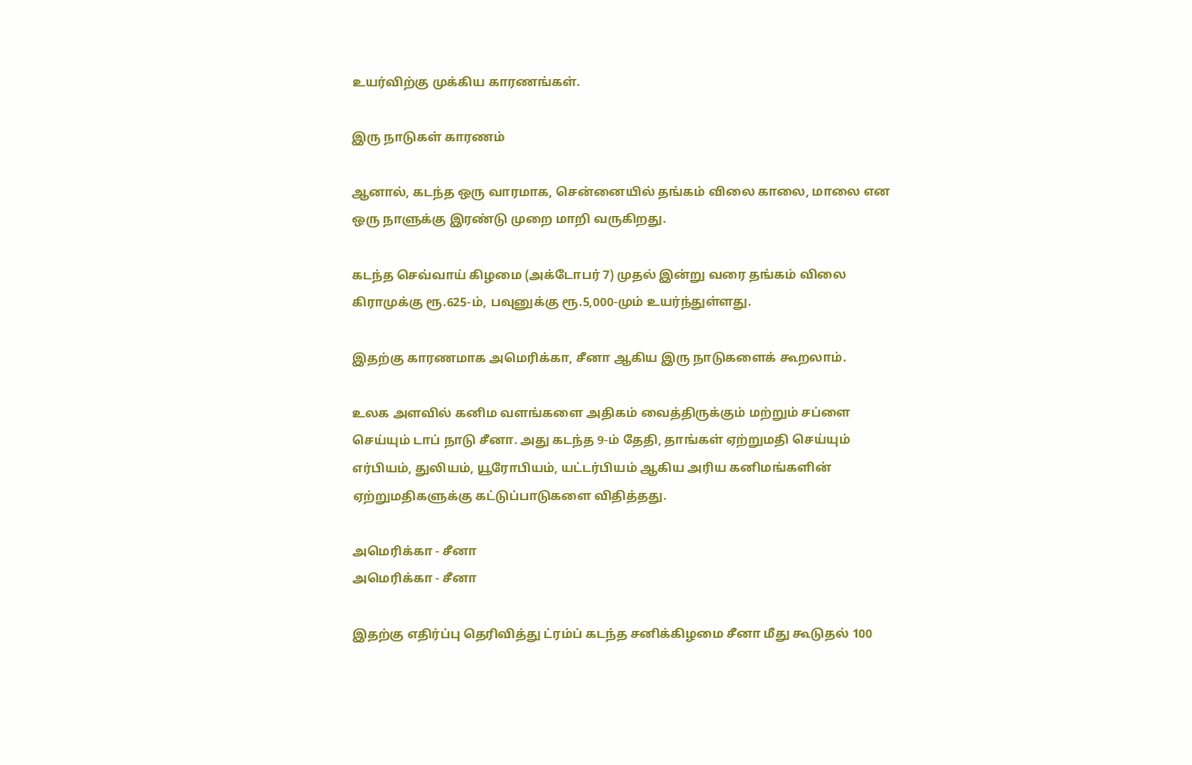உயர்விற்கு முக்கிய காரணங்கள்.

இரு நாடுகள் காரணம்

ஆனால், கடந்த ஒரு வாரமாக, சென்னையில் தங்கம் விலை காலை, மாலை என ஒரு நாளுக்கு இரண்டு முறை மாறி வருகிறது.

கடந்த செவ்வாய் கிழமை (அக்டோபர் 7) முதல் இன்று வரை தங்கம் விலை கிராமுக்கு ரூ.625-ம், பவுனுக்கு ரூ.5,000-மும் உயர்ந்துள்ளது.

இதற்கு காரணமாக அமெரிக்கா, சீனா ஆகிய இரு நாடுகளைக் கூறலாம்.

உலக அளவில் கனிம வளங்களை அதிகம் வைத்திருக்கும் மற்றும் சப்ளை செய்யும் டாப் நாடு சீனா. அது கடந்த 9-ம் தேதி, தாங்கள் ஏற்றுமதி செய்யும் எர்பியம், துலியம், யூரோபியம், யட்டர்பியம் ஆகிய அரிய கனிமங்களின் ஏற்றுமதிகளுக்கு கட்டுப்பாடுகளை விதித்தது.

அமெரிக்கா - சீனா
அமெரிக்கா - சீனா

இதற்கு எதிர்ப்பு தெரிவித்து ட்ரம்ப் கடந்த சனிக்கிழமை சீனா மீது கூடுதல் 100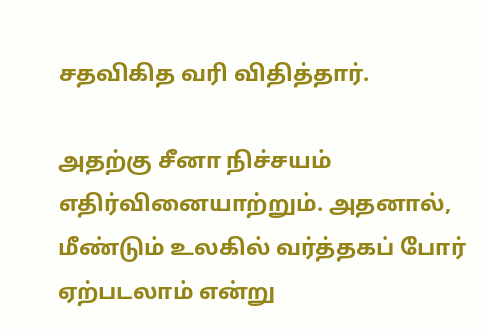சதவிகித வரி விதித்தார்.

அதற்கு சீனா நிச்சயம் எதிர்வினையாற்றும். அதனால், மீண்டும் உலகில் வர்த்தகப் போர் ஏற்படலாம் என்று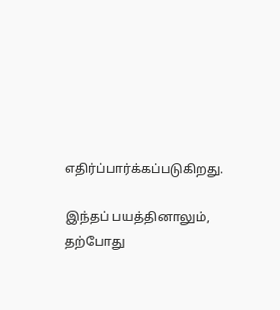எதிர்ப்பார்க்கப்படுகிறது.

இந்தப் பயத்தினாலும், தற்போது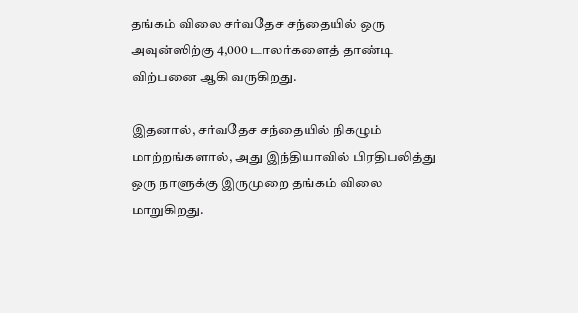தங்கம் விலை சர்வதேச சந்தையில் ஒரு அவுன்ஸிற்கு 4,000 டாலர்களைத் தாண்டி விற்பனை ஆகி வருகிறது.

இதனால், சர்வதேச சந்தையில் நிகழும் மாற்றங்களால், அது இந்தியாவில் பிரதிபலித்து ஒரு நாளுக்கு இருமுறை தங்கம் விலை மாறுகிறது.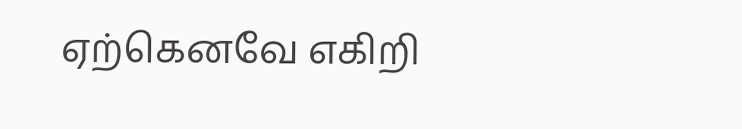ஏற்கெனவே எகிறி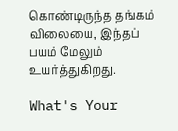கொண்டிருந்த தங்கம் விலையை, இந்தப் பயம் மேலும் உயர்த்துகிறது.

What's Your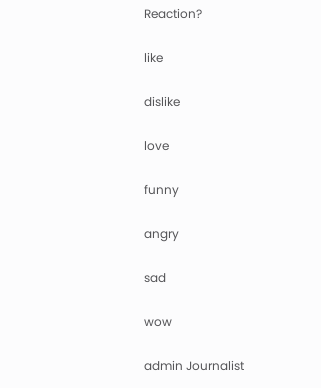Reaction?

like

dislike

love

funny

angry

sad

wow

admin Journalist